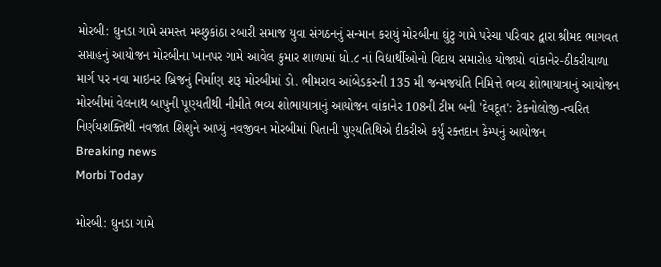મોરબી: ઘુનડા ગામે સમસ્ત મચ્છુકાંઠા રબારી સમાજ યુવા સંગઠનનું સન્માન કરાયું મોરબીના ઘુંટુ ગામે પરેચા પરિવાર દ્વારા શ્રીમદ ભાગવત સપ્તાહનું આયોજન મોરબીના ખાનપર ગામે આવેલ કુમાર શાળામાં ધો.૮ નાં વિદ્યાર્થીઓનો વિદાય સમારોહ યોજાયો વાંકાનેર-ઠીકરીયાળા માર્ગ પર નવા માઇનર બ્રિજનું નિર્માણ શરૂ મોરબીમાં ડો. ભીમરાવ આંબેડકરની 135 મી જન્મજયંતિ નિમિત્તે ભવ્ય શોભાયાત્રાનું આયોજન મોરબીમાં વેલનાથ બાપુની પૂણ્યતીથી નીમીતે ભવ્ય શોભાયાત્રાનું આયોજન વાંકાનેર 108ની ટીમ બની 'દેવદૂત': ટેકનોલોજી-ત્વરિત નિર્ણયશક્તિથી નવજાત શિશુને આપ્યું નવજીવન મોરબીમાં પિતાની પુણ્યતિથિએ દીકરીએ કર્યું રક્તદાન કેમ્પનું આયોજન
Breaking news
Morbi Today

મોરબી: ઘુનડા ગામે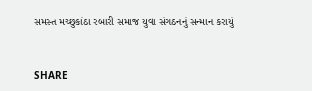સમસ્ત મચ્છુકાંઠા રબારી સમાજ યુવા સંગઠનનું સન્માન કરાયું


SHARE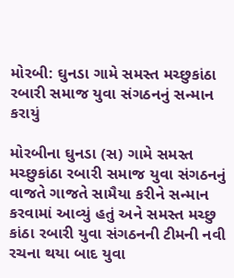મોરબી: ઘુનડા ગામે સમસ્ત મચ્છુકાંઠા રબારી સમાજ યુવા સંગઠનનું સન્માન કરાયું

મોરબીના ઘુનડા (સ) ગામે સમસ્ત મચ્છુકાંઠા રબારી સમાજ યુવા સંગઠનનું વાજતે ગાજતે સામૈયા કરીને સન્માન કરવામાં આવ્યું હતું અને સમસ્ત મચ્છુ કાંઠા રબારી યુવા સંગઠનની ટીમની નવી રચના થયા બાદ યુવા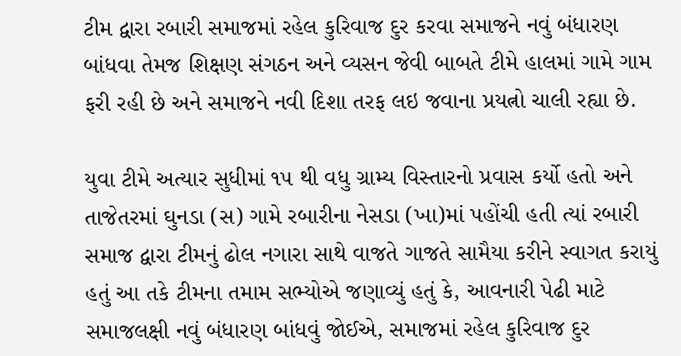ટીમ દ્વારા રબારી સમાજમાં રહેલ કુરિવાજ દુર કરવા સમાજને નવું બંધારણ બાંધવા તેમજ શિક્ષણ સંગઠન અને વ્યસન જેવી બાબતે ટીમે હાલમાં ગામે ગામ ફરી રહી છે અને સમાજને નવી દિશા તરફ લઇ જવાના પ્રયત્નો ચાલી રહ્યા છે.

યુવા ટીમે અત્યાર સુધીમાં ૧૫ થી વધુ ગ્રામ્ય વિસ્તારનો પ્રવાસ કર્યો હતો અને તાજેતરમાં ઘુનડા (સ) ગામે રબારીના નેસડા (ખા)માં પહોંચી હતી ત્યાં રબારી સમાજ દ્વારા ટીમનું ઢોલ નગારા સાથે વાજતે ગાજતે સામૈયા કરીને સ્વાગત કરાયું હતું આ તકે ટીમના તમામ સભ્યોએ જણાવ્યું હતું કે, આવનારી પેઢી માટે સમાજલક્ષી નવું બંધારણ બાંધવું જોઈએ, સમાજમાં રહેલ કુરિવાજ દુર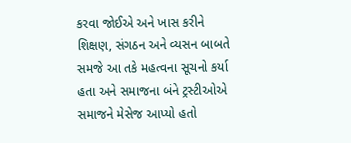કરવા જોઈએ અને ખાસ કરીને શિક્ષણ, સંગઠન અને વ્યસન બાબતે સમજે આ તકે મહત્વના સૂચનો કર્યા હતા અને સમાજના બંને ટ્રસ્ટીઓએ સમાજને મેસેજ આપ્યો હતો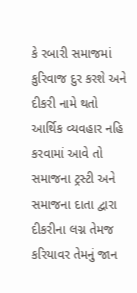કે રબારી સમાજમાં કુરિવાજ દુર કરશે અને દીકરી નામે થતો આર્થિક વ્યવહાર નહિ કરવામાં આવે તો સમાજના ટ્રસ્ટી અને સમાજના દાતા દ્વારા દીકરીના લગ્ન તેમજ કરિયાવર તેમનું જાન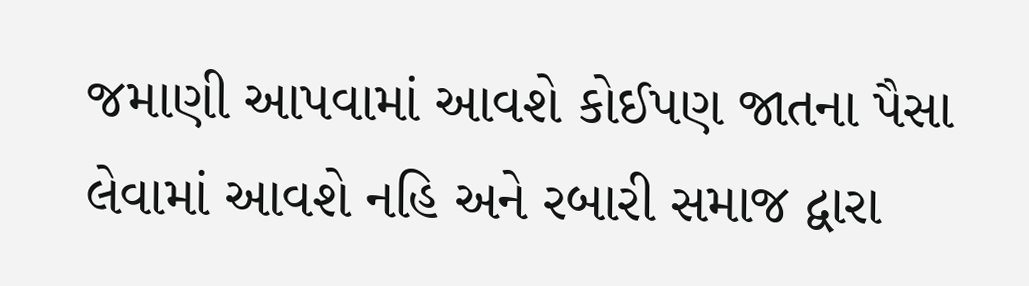જમાણી આપવામાં આવશે કોઈપણ જાતના પૈસા લેવામાં આવશે નહિ અને રબારી સમાજ દ્વારા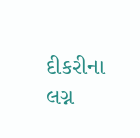દીકરીના લગ્ન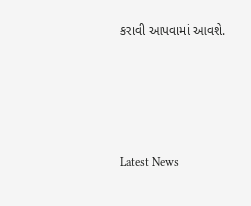કરાવી આપવામાં આવશે.






Latest News